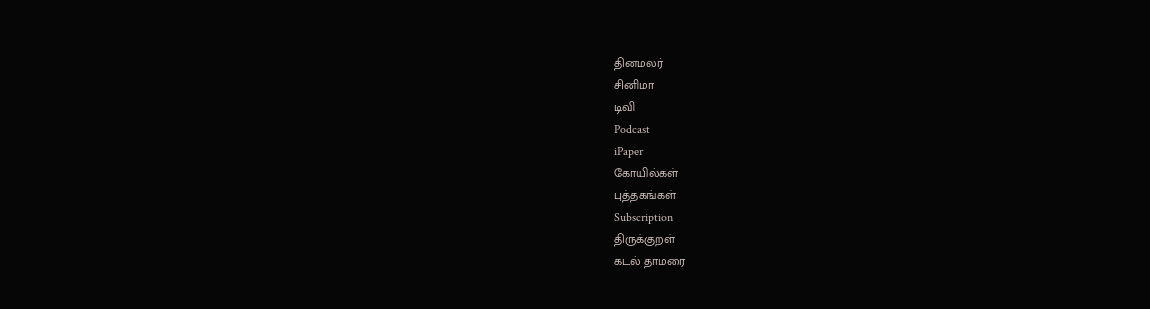தினமலர்
சினிமா
டிவி
Podcast
iPaper
கோயில்கள்
புத்தகங்கள்
Subscription
திருக்குறள்
கடல் தாமரை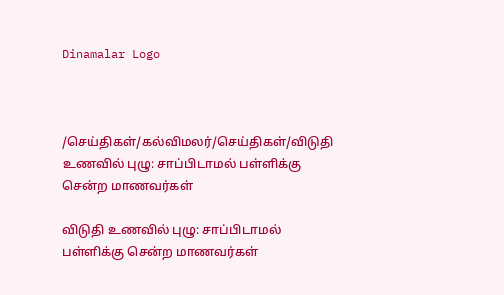Dinamalar Logo



/செய்திகள்/கல்விமலர்/செய்திகள்/விடுதி உணவில் புழு: சாப்பிடாமல் பள்ளிக்கு சென்ற மாணவர்கள்

விடுதி உணவில் புழு: சாப்பிடாமல் பள்ளிக்கு சென்ற மாணவர்கள்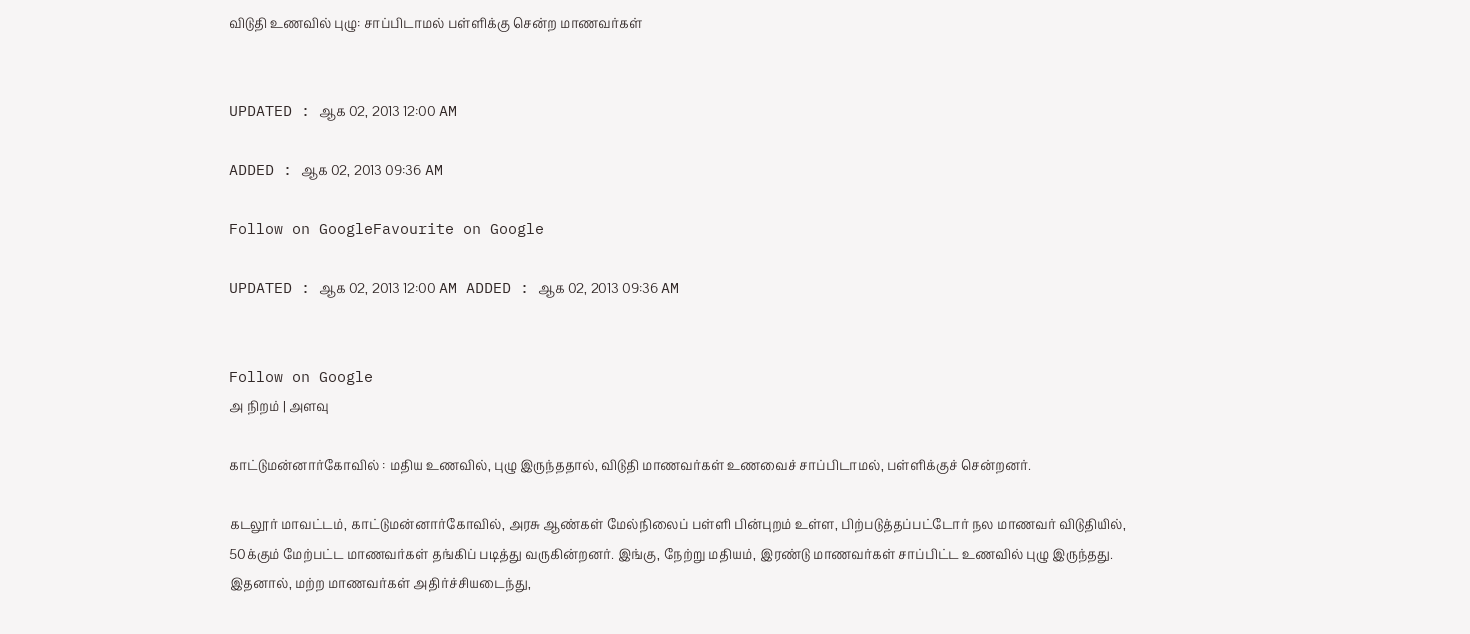விடுதி உணவில் புழு: சாப்பிடாமல் பள்ளிக்கு சென்ற மாணவர்கள்


UPDATED : ஆக 02, 2013 12:00 AM

ADDED : ஆக 02, 2013 09:36 AM

Follow on GoogleFavourite on Google

UPDATED : ஆக 02, 2013 12:00 AM ADDED : ஆக 02, 2013 09:36 AM


Follow on Google
அ நிறம் | அளவு

காட்டுமன்னார்கோவில் : மதிய உணவில், புழு இருந்ததால், விடுதி மாணவர்கள் உணவைச் சாப்பிடாமல், பள்ளிக்குச் சென்றனர்.

கடலூர் மாவட்டம், காட்டுமன்னார்கோவில், அரசு ஆண்கள் மேல்நிலைப் பள்ளி பின்புறம் உள்ள, பிற்படுத்தப்பட்டோர் நல மாணவர் விடுதியில், 50க்கும் மேற்பட்ட மாணவர்கள் தங்கிப் படித்து வருகின்றனர். இங்கு, நேற்று மதியம், இரண்டு மாணவர்கள் சாப்பிட்ட உணவில் புழு இருந்தது. இதனால், மற்ற மாணவர்கள் அதிர்ச்சியடைந்து,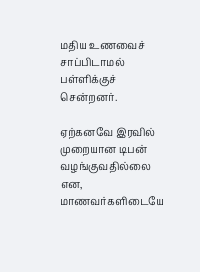மதிய உணவைச் சாப்பிடாமல் பள்ளிக்குச் சென்றனர்.

ஏற்கனவே இரவில் முறையான டிபன் வழங்குவதில்லை என, மாணவர்களிடையே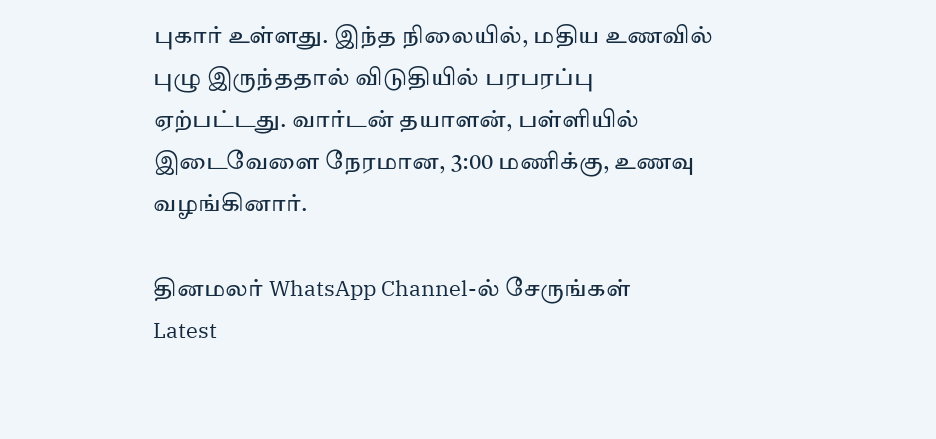புகார் உள்ளது. இந்த நிலையில், மதிய உணவில் புழு இருந்ததால் விடுதியில் பரபரப்பு ஏற்பட்டது. வார்டன் தயாளன், பள்ளியில் இடைவேளை நேரமான, 3:00 மணிக்கு, உணவு வழங்கினார்.

தினமலர் WhatsApp Channel-ல் சேருங்கள்
Latest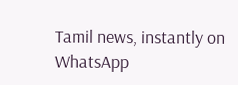Tamil news, instantly on WhatsApp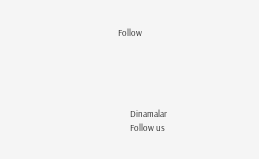Follow





      Dinamalar
      Follow us